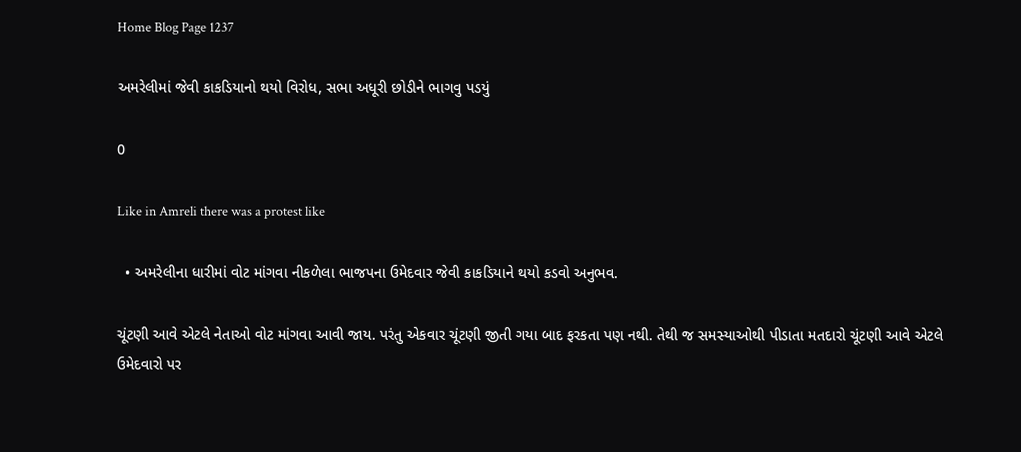Home Blog Page 1237

અમરેલીમાં જેવી કાકડિયાનો થયો વિરોધ, સભા અધૂરી છોડીને ભાગવુ પડયું

0

Like in Amreli there was a protest like

  • અમરેલીના ધારીમાં વોટ માંગવા નીકળેલા ભાજપના ઉમેદવાર જેવી કાકડિયાને થયો કડવો અનુભવ.

ચૂંટણી આવે એટલે નેતાઓ વોટ માંગવા આવી જાય. પરંતુ એકવાર ચૂંટણી જીતી ગયા બાદ ફરકતા પણ નથી. તેથી જ સમસ્યાઓથી પીડાતા મતદારો ચૂંટણી આવે એટલે ઉમેદવારો પર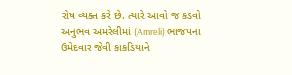રોષ વ્યક્ત કરે છે. ત્યારે આવો જ કડવો અનુભવ અમરેલીમાં (Amreli) ભાજપના ઉમેદવાર જેવી કાકડિયાને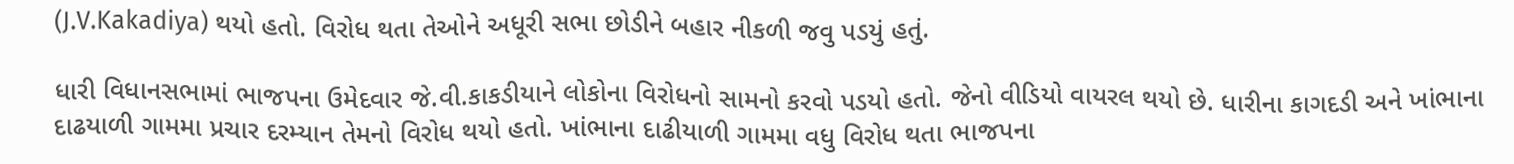(J.V.Kakadiya) થયો હતો. વિરોધ થતા તેઓને અધૂરી સભા છોડીને બહાર નીકળી જવુ પડયું હતું.

ધારી વિધાનસભામાં ભાજપના ઉમેદવાર જે.વી.કાકડીયાને લોકોના વિરોધનો સામનો કરવો પડયો હતો. જેનો વીડિયો વાયરલ થયો છે. ધારીના કાગદડી અને ખાંભાના દાઢયાળી ગામમા પ્રચાર દરમ્યાન તેમનો વિરોધ થયો હતો. ખાંભાના દાઢીયાળી ગામમા વધુ વિરોધ થતા ભાજપના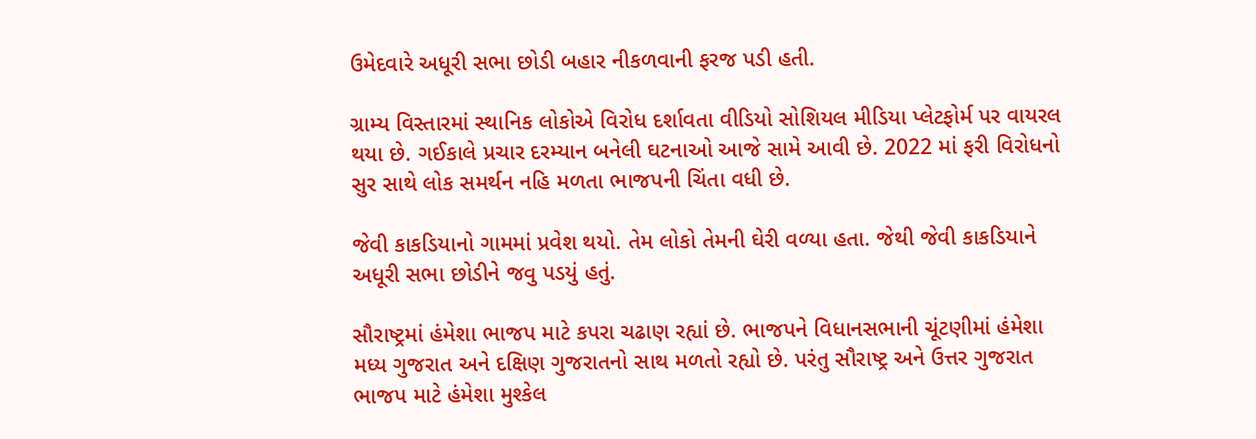ઉમેદવારે અધૂરી સભા છોડી બહાર નીકળવાની ફરજ પડી હતી.

ગ્રામ્ય વિસ્તારમાં સ્થાનિક લોકોએ વિરોધ દર્શાવતા વીડિયો સોશિયલ મીડિયા પ્લેટફોર્મ પર વાયરલ થયા છે. ગઈકાલે પ્રચાર દરમ્યાન બનેલી ઘટનાઓ આજે સામે આવી છે. 2022 માં ફરી વિરોધનો સુર સાથે લોક સમર્થન નહિ મળતા ભાજપની ચિંતા વધી છે.

જેવી કાકડિયાનો ગામમાં પ્રવેશ થયો. તેમ લોકો તેમની ઘેરી વળ્યા હતા. જેથી જેવી કાકડિયાને અધૂરી સભા છોડીને જવુ પડયું હતું.

સૌરાષ્ટ્રમાં હંમેશા ભાજપ માટે કપરા ચઢાણ રહ્યાં છે. ભાજપને વિધાનસભાની ચૂંટણીમાં હંમેશા મધ્ય ગુજરાત અને દક્ષિણ ગુજરાતનો સાથ મળતો રહ્યો છે. પરંતુ સૌરાષ્ટ્ર અને ઉત્તર ગુજરાત ભાજપ માટે હંમેશા મુશ્કેલ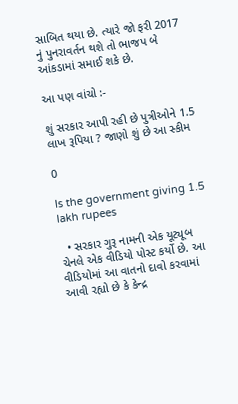સાબિત થયા છે. ત્યારે જો ફરી 2017 નું પુનરાવર્તન થશે તો ભાજપ બે આંકડામાં સમાઈ શકે છે.

આ પણ વાંચો :-

શું સરકાર આપી રહી છે પુત્રીઓને 1.5 લાખ રૂપિયા ? જાણો શું છે આ સ્કીમ

0

Is the government giving 1.5 lakh rupees

  • સરકાર ગુરૂ નામની એક યૂટ્યૂબ ચેનલે એક વીડિયો પોસ્ટ કર્યો છે. આ વીડિયોમાં આ વાતનો દાવો કરવામાં આવી રહ્યો છે કે કેન્દ્ર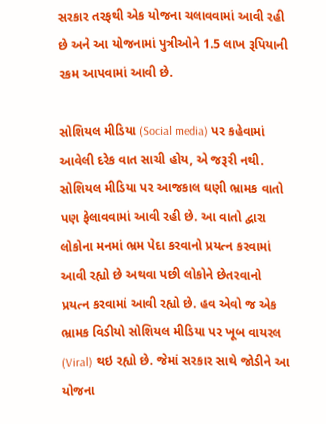સરકાર તરફથી એક યોજના ચલાવવામાં આવી રહી છે અને આ યોજનામાં પુત્રીઓને 1.5 લાખ રૂપિયાની રકમ આપવામાં આવી છે.

સોશિયલ મીડિયા (Social media) પર કહેવામાં આવેલી દરેક વાત સાચી હોય, એ જરૂરી નથી. સોશિયલ મીડિયા પર આજકાલ ઘણી ભ્રામક વાતો પણ ફેલાવવામાં આવી રહી છે. આ વાતો દ્વારા લોકોના મનમાં ભ્રમ પેદા કરવાનો પ્રયત્ન કરવામાં આવી રહ્યો છે અથવા પછી લોકોને છેતરવાનો પ્રયત્ન કરવામાં આવી રહ્યો છે. હવ એવો જ એક ભ્રામક વિડીયો સોશિયલ મીડિયા પર ખૂબ વાયરલ (Viral) થઇ રહ્યો છે. જેમાં સરકાર સાથે જોડીને આ યોજના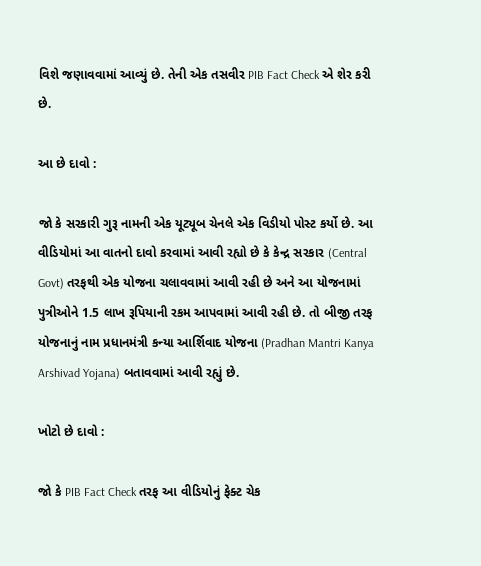વિશે જણાવવામાં આવ્યું છે. તેની એક તસવીર PIB Fact Check એ શેર કરી છે.

આ છે દાવો :

જો કે સરકારી ગુરૂ નામની એક યૂટ્યૂબ ચેનલે એક વિડીયો પોસ્ટ કર્યો છે. આ વીડિયોમાં આ વાતનો દાવો કરવામાં આવી રહ્યો છે કે કેન્દ્ર સરકાર (Central Govt) તરફથી એક યોજના ચલાવવામાં આવી રહી છે અને આ યોજનામાં પુત્રીઓને 1.5 લાખ રૂપિયાની રકમ આપવામાં આવી રહી છે. તો બીજી તરફ યોજનાનું નામ પ્રધાનમંત્રી કન્યા આર્શિવાદ યોજના (Pradhan Mantri Kanya Arshivad Yojana) બતાવવામાં આવી રહ્યું છે.

ખોટો છે દાવો :

જો કે PIB Fact Check તરફ આ વીડિયોનું ફેક્ટ ચેક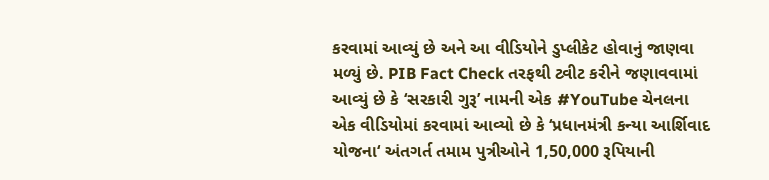કરવામાં આવ્યું છે અને આ વીડિયોને ડુપ્લીકેટ હોવાનું જાણવા મળ્યું છે. PIB Fact Check તરફથી ટ્વીટ કરીને જણાવવામાં આવ્યું છે કે ‘સરકારી ગુરૂ’ નામની એક #YouTube ચેનલના એક વીડિયોમાં કરવામાં આવ્યો છે કે ‘પ્રધાનમંત્રી કન્યા આર્શિવાદ યોજના‘ અંતગર્ત તમામ પુત્રીઓને 1,50,000 રૂપિયાની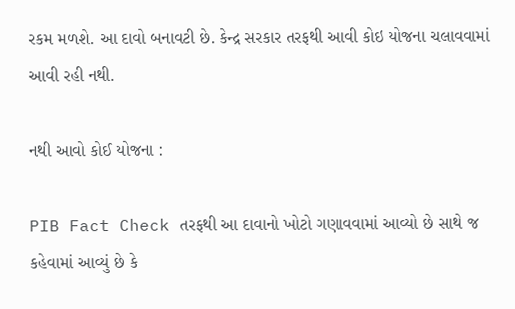રકમ મળશે. આ દાવો બનાવટી છે. કેન્દ્ર સરકાર તરફથી આવી કોઇ યોજના ચલાવવામાં આવી રહી નથી.

નથી આવો કોઈ યોજના :

PIB Fact Check તરફથી આ દાવાનો ખોટો ગણાવવામાં આવ્યો છે સાથે જ કહેવામાં આવ્યું છે કે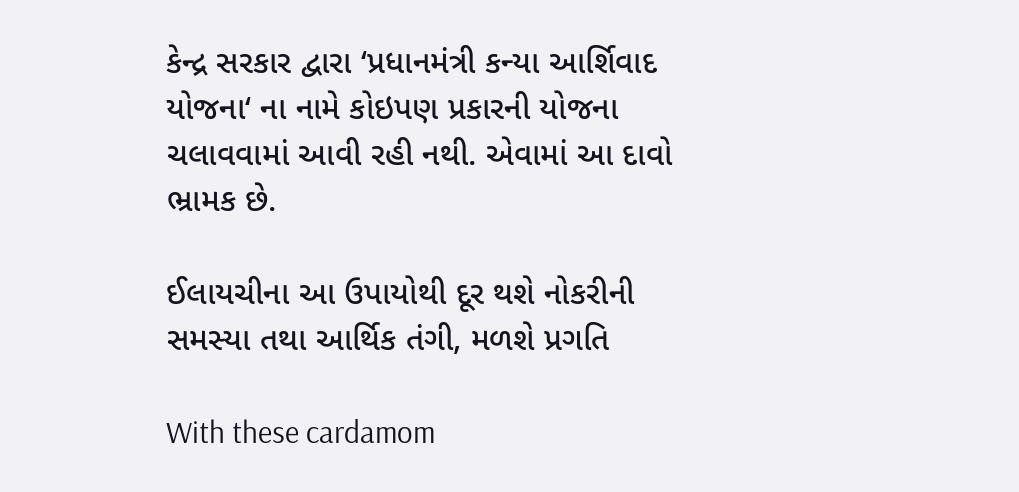કેન્દ્ર સરકાર દ્વારા ‘પ્રધાનમંત્રી કન્યા આર્શિવાદ યોજના‘ ના નામે કોઇપણ પ્રકારની યોજના ચલાવવામાં આવી રહી નથી. એવામાં આ દાવો ભ્રામક છે.

ઈલાયચીના આ ઉપાયોથી દૂર થશે નોકરીની સમસ્યા તથા આર્થિક તંગી, મળશે પ્રગતિ

With these cardamom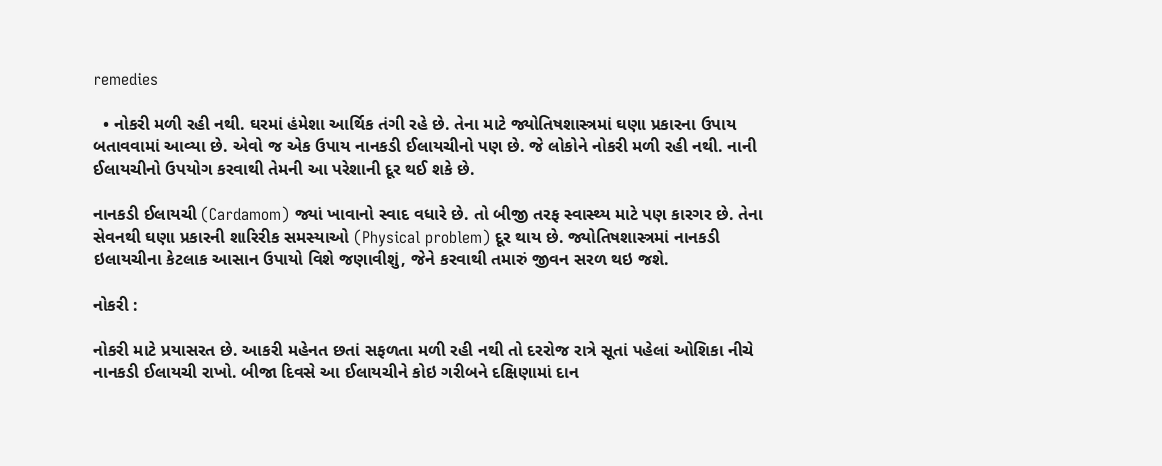remedies

  • નોકરી મળી રહી નથી. ઘરમાં હંમેશા આર્થિક તંગી રહે છે. તેના માટે જ્યોતિષશાસ્ત્રમાં ઘણા પ્રકારના ઉપાય બતાવવામાં આવ્યા છે. એવો જ એક ઉપાય નાનકડી ઈલાયચીનો પણ છે. જે લોકોને નોકરી મળી રહી નથી. નાની ઈલાયચીનો ઉપયોગ કરવાથી તેમની આ પરેશાની દૂર થઈ શકે છે.

નાનકડી ઈલાયચી (Cardamom) જ્યાં ખાવાનો સ્વાદ વધારે છે. તો બીજી તરફ સ્વાસ્થ્ય માટે પણ કારગર છે. તેના સેવનથી ઘણા પ્રકારની શારિરીક સમસ્યાઓ (Physical problem) દૂર થાય છે. જ્યોતિષશાસ્ત્રમાં નાનકડી ઇલાયચીના કેટલાક આસાન ઉપાયો વિશે જણાવીશું, જેને કરવાથી તમારું જીવન સરળ થઇ જશે.

નોકરી :

નોકરી માટે પ્રયાસરત છે. આકરી મહેનત છતાં સફળતા મળી રહી નથી તો દરરોજ રાત્રે સૂતાં પહેલાં ઓશિકા નીચે નાનકડી ઈલાયચી રાખો. બીજા દિવસે આ ઈલાયચીને કોઇ ગરીબને દક્ષિણામાં દાન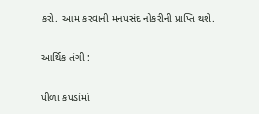કરો. આમ કરવાની મનપસંદ નોકરીની પ્રાપ્તિ થશે.

આર્થિક તંગી :

પીળા કપડાંમાં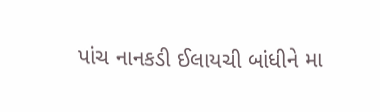પાંચ નાનકડી ઈલાયચી બાંધીને મા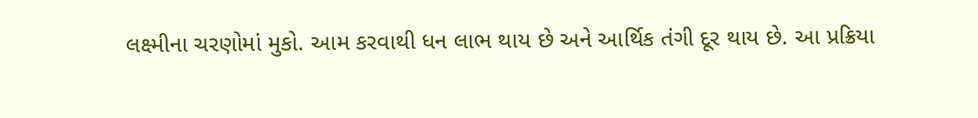લક્ષ્મીના ચરણોમાં મુકો. આમ કરવાથી ધન લાભ થાય છે અને આર્થિક તંગી દૂર થાય છે. આ પ્રક્રિયા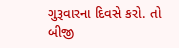ગુરૂવારના દિવસે કરો. તો બીજી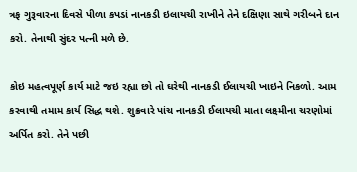ત્રફ ગુરૂવારના દિવસે પીળા કપડાં નાનકડી ઇલાયચી રાખીને તેને દક્ષિણા સાથે ગરીબને દાન કરો. તેનાથી સુંદર પત્ની મળે છે.

કોઇ મહત્વપૂર્ણ કાર્ય માટે જઇ રહ્યા છો તો ઘરેથી નાનકડી ઈલાયચી ખાઇને નિકળો. આમ કરવાથી તમામ કાર્ય સિદ્ધ થશે. શુક્રવારે પાંચ નાનકડી ઈલાયચી માતા લક્ષ્મીના ચરણોમાં અર્પિત કરો. તેને પછી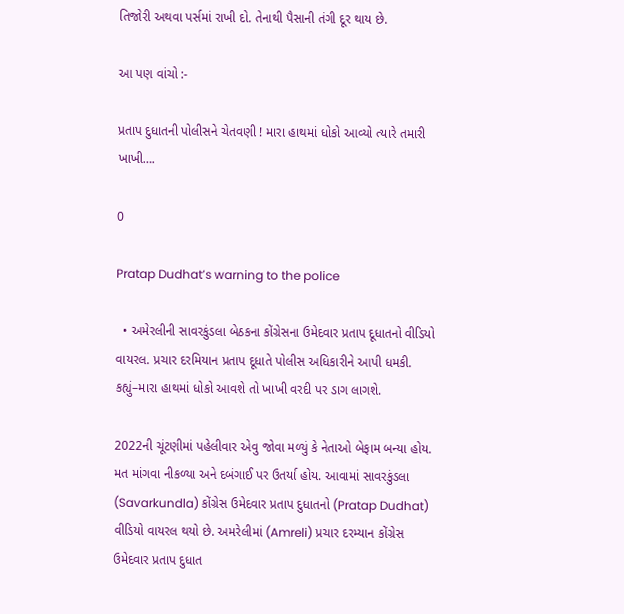તિજોરી અથવા પર્સમાં રાખી દો. તેનાથી પૈસાની તંગી દૂર થાય છે.

આ પણ વાંચો :-

પ્રતાપ દુધાતની પોલીસને ચેતવણી ! મારા હાથમાં ધોકો આવ્યો ત્યારે તમારી ખાખી….

0

Pratap Dudhat’s warning to the police

  • અમેરલીની સાવરકુંડલા બેઠકના કોંગ્રેસના ઉમેદવાર પ્રતાપ દૂધાતનો વીડિયો વાયરલ. પ્રચાર દરમિયાન પ્રતાપ દૂધાતે પોલીસ અધિકારીને આપી ધમકી. કહ્યું–મારા હાથમાં ધોકો આવશે તો ખાખી વરદી પર ડાગ લાગશે.

2022ની ચૂંટણીમાં પહેલીવાર એવુ જોવા મળ્યું કે નેતાઓ બેફામ બન્યા હોય. મત માંગવા નીકળ્યા અને દબંગાઈ પર ઉતર્યા હોય. આવામાં સાવરકુંડલા (Savarkundla) કોંગ્રેસ ઉમેદવાર પ્રતાપ દુધાતનો (Pratap Dudhat) વીડિયો વાયરલ થયો છે. અમરેલીમાં (Amreli) પ્રચાર દરમ્યાન કોંગ્રેસ ઉમેદવાર પ્રતાપ દુધાત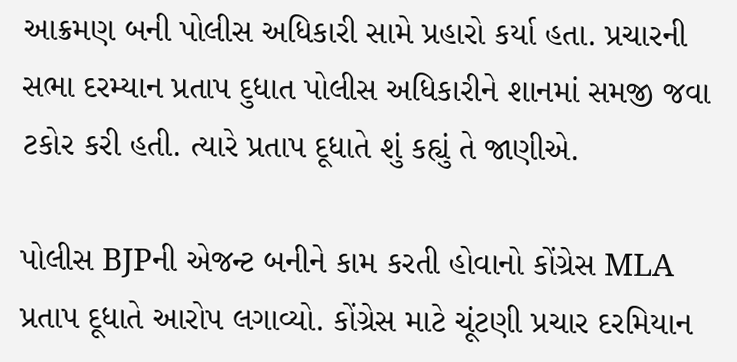આક્રમણ બની પોલીસ અધિકારી સામે પ્રહારો કર્યા હતા. પ્રચારની સભા દરમ્યાન પ્રતાપ દુધાત પોલીસ અધિકારીને શાનમાં સમજી જવા ટકોર કરી હતી. ત્યારે પ્રતાપ દૂધાતે શું કહ્યું તે જાણીએ.

પોલીસ BJPની એજન્ટ બનીને કામ કરતી હોવાનો કોંગ્રેસ MLA પ્રતાપ દૂધાતે આરોપ લગાવ્યો. કોંગ્રેસ માટે ચૂંટણી પ્રચાર દરમિયાન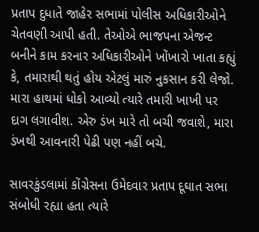પ્રતાપ દુધાતે જાહેર સભામાં પોલીસ અધિકારીઓને ચેતવણી આપી હતી. તેઓએ ભાજપના એજન્ટ બનીને કામ કરનાર અધિકારીઓને ખોંખારો ખાતા કહ્યું કે, તમારાથી થતું હોય એટલું મારું નુકસાન કરી લેજો. મારા હાથમાં ધોકો આવ્યો ત્યારે તમારી ખાખી પર દાગ લગાવીશ. એરુ ડંખ મારે તો બચી જવાશે, મારા ડંખથી આવનારી પેઢી પણ નહીં બચે.

સાવરકુંડલામાં કોંગ્રેસના ઉમેદવાર પ્રતાપ દૂઘાત સભા સંબોધી રહ્યા હતા ત્યારે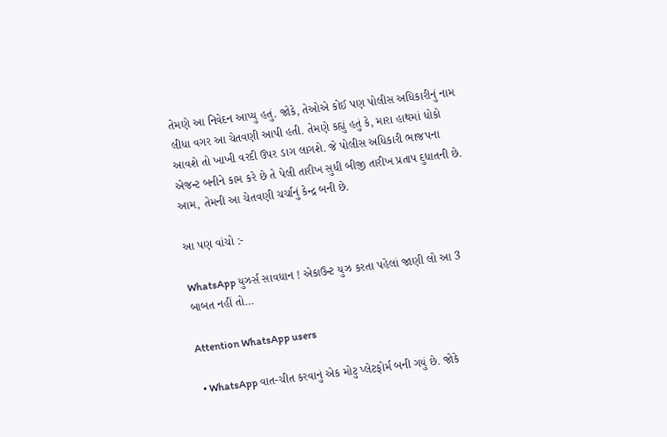તેમણે આ નિવેદન આપ્યુ હતું. જોકે, તેઓએ કોઈ પણ પોલીસ અધિકારીનું નામ લીધા વગર આ ચેતવણી આપી હતી. તેમણે કહ્યું હતું કે, મારા હાથમાં ધોકો આવશે તો ખાખી વરદી ઉપર ડાગ લાગશે. જે પોલીસ અધિકારી ભાજપના એજન્ટ બનીને કામ કરે છે તે પેલી તારીખ સુધી બીજી તારીખ પ્રતાપ દુધાતની છે. આમ, તેમની આ ચેતવણી ચર્ચાનું કેન્દ્ર બની છે.

આ પણ વાંચો :-

WhatsApp યુઝર્સ સાવધાન ! એકાઉન્ટ યુઝ કરતા પહેલાં જાણી લો આ 3 બાબત નહીં તો…

Attention WhatsApp users

  • WhatsApp વાત-ચીત કરવાનું એક મોટુ પ્લેટફોર્મ બની ગયું છે. જોકે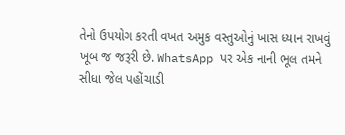તેનો ઉપયોગ કરતી વખત અમુક વસ્તુઓનું ખાસ ધ્યાન રાખવું ખૂબ જ જરૂરી છે. WhatsApp પર એક નાની ભૂલ તમને સીધા જેલ પહોંચાડી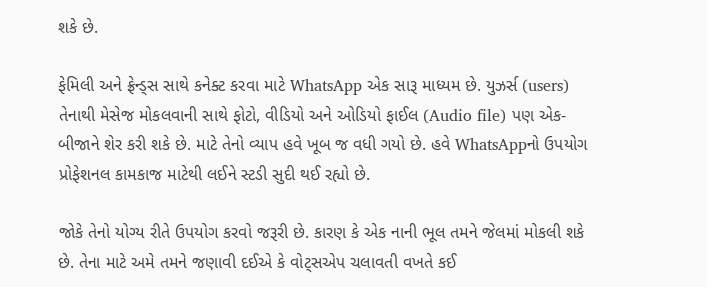શકે છે.

ફેમિલી અને ફ્રેન્ડ્સ સાથે કનેક્ટ કરવા માટે WhatsApp એક સારૂ માધ્યમ છે. યુઝર્સ (users) તેનાથી મેસેજ મોકલવાની સાથે ફોટો, વીડિયો અને ઓડિયો ફાઈલ (Audio file) પણ એક-બીજાને શેર કરી શકે છે. માટે તેનો વ્યાપ હવે ખૂબ જ વધી ગયો છે. હવે WhatsAppનો ઉપયોગ પ્રોફેશનલ કામકાજ માટેથી લઈને સ્ટડી સુદી થઈ રહ્યો છે.

જોકે તેનો યોગ્ય રીતે ઉપયોગ કરવો જરૂરી છે. કારણ કે એક નાની ભૂલ તમને જેલમાં મોકલી શકે છે. તેના માટે અમે તમને જણાવી દઈએ કે વોટ્સએપ ચલાવતી વખતે કઈ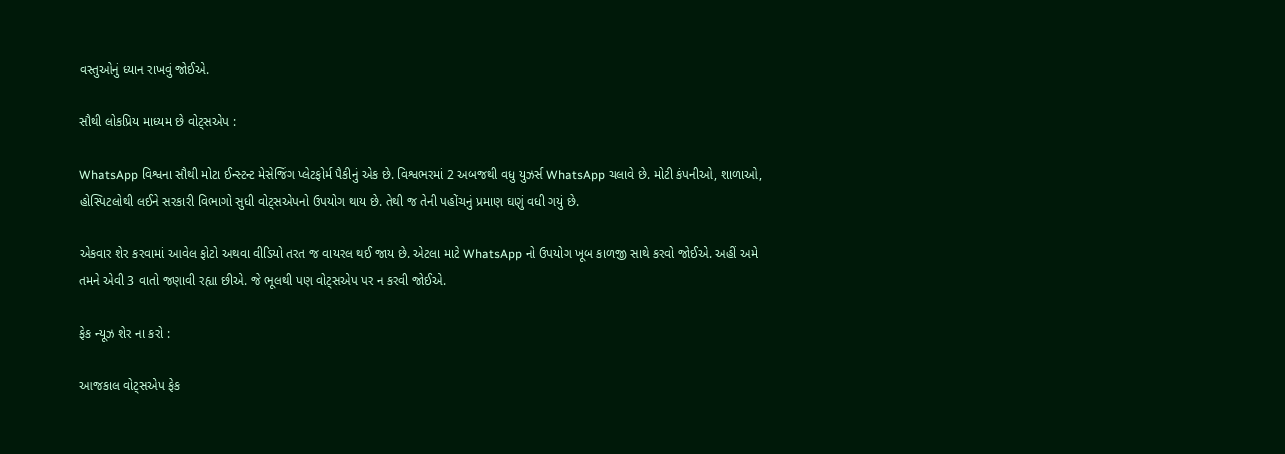વસ્તુઓનું ધ્યાન રાખવું જોઈએ.

સૌથી લોકપ્રિય માધ્યમ છે વોટ્સએપ :

WhatsApp વિશ્વના સૌથી મોટા ઈન્સ્ટન્ટ મેસેજિંગ પ્લેટફોર્મ પૈકીનું એક છે. વિશ્વભરમાં 2 અબજથી વધુ યુઝર્સ WhatsApp ચલાવે છે. મોટી કંપનીઓ, શાળાઓ, હોસ્પિટલોથી લઈને સરકારી વિભાગો સુધી વોટ્સએપનો ઉપયોગ થાય છે. તેથી જ તેની પહોંચનું પ્રમાણ ઘણું વધી ગયું છે.

એકવાર શેર કરવામાં આવેલ ફોટો અથવા વીડિયો તરત જ વાયરલ થઈ જાય છે. એટલા માટે WhatsApp નો ઉપયોગ ખૂબ કાળજી સાથે કરવો જોઈએ. અહીં અમે તમને એવી 3 વાતો જણાવી રહ્યા છીએ. જે ભૂલથી પણ વોટ્સએપ પર ન કરવી જોઈએ.

ફેક ન્યૂઝ શેર ના કરો :

આજકાલ વોટ્સએપ ફેક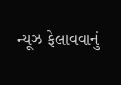ન્યૂઝ ફેલાવવાનું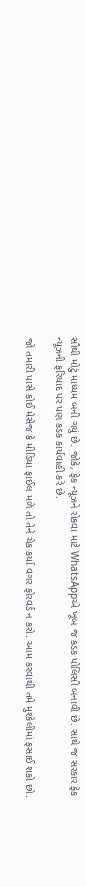સૌથી મોટું માધ્યમ બની ગયું છે. જોકે, ફેક ન્યૂઝને રોકવા માટે WhatsAppએ ખૂબ જ કડક પોલિસી બનાવી છે. સાથે જ સરકાર ફેક ન્યૂઝની ફરિયાદ પર પણ કડક કાર્યવાહી કરે છે.

જો તમારી પાસે કોઈ મેસેજ કે મીડિયા ફાઈલ મળે તો તેને ચેક કર્યા વગર ફોરવર્ડ ન કરો. આમ કરવાથી તમે મુશ્કેલીમાં ફસાઈ શકો છો.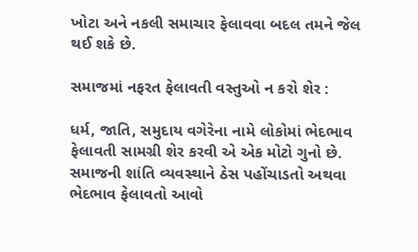ખોટા અને નકલી સમાચાર ફેલાવવા બદલ તમને જેલ થઈ શકે છે.

સમાજમાં નફરત ફેલાવતી વસ્તુઓ ન કરો શેર :

ધર્મ, જાતિ, સમુદાય વગેરેના નામે લોકોમાં ભેદભાવ ફેલાવતી સામગ્રી શેર કરવી એ એક મોટો ગુનો છે. સમાજની શાંતિ વ્યવસ્થાને ઠેસ પહોંચાડતો અથવા ભેદભાવ ફેલાવતો આવો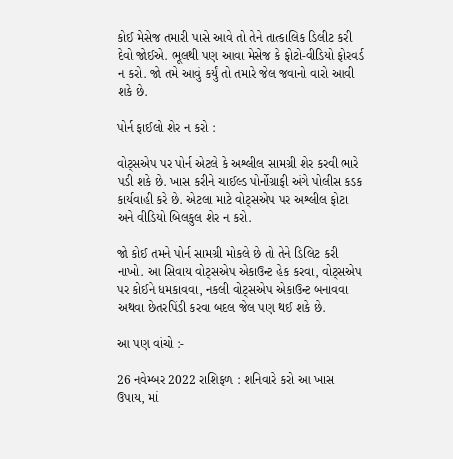કોઈ મેસેજ તમારી પાસે આવે તો તેને તાત્કાલિક ડિલીટ કરી દેવો જોઈએ. ભૂલથી પણ આવા મેસેજ કે ફોટો-વીડિયો ફોરવર્ડ ન કરો. જો તમે આવું કર્યું તો તમારે જેલ જવાનો વારો આવી શકે છે.

પોર્ન ફાઈલો શેર ન કરો :

વોટ્સએપ પર પોર્ન એટલે કે અશ્લીલ સામગ્રી શેર કરવી ભારે પડી શકે છે. ખાસ કરીને ચાઈલ્ડ પોર્નોગ્રાફી અંગે પોલીસ કડક કાર્યવાહી કરે છે. એટલા માટે વોટ્સએપ પર અશ્લીલ ફોટા અને વીડિયો બિલકુલ શેર ન કરો.

જો કોઈ તમને પોર્ન સામગ્રી મોકલે છે તો તેને ડિલિટ કરી નાખો. આ સિવાય વોટ્સએપ એકાઉન્ટ હેક કરવા, વોટ્સએપ પર કોઈને ધમકાવવા, નકલી વોટ્સએપ એકાઉન્ટ બનાવવા અથવા છેતરપિંડી કરવા બદલ જેલ પણ થઈ શકે છે.

આ પણ વાંચો :-

26 નવેમ્બર 2022 રાશિફળ : શનિવારે કરો આ ખાસ ઉપાય, માં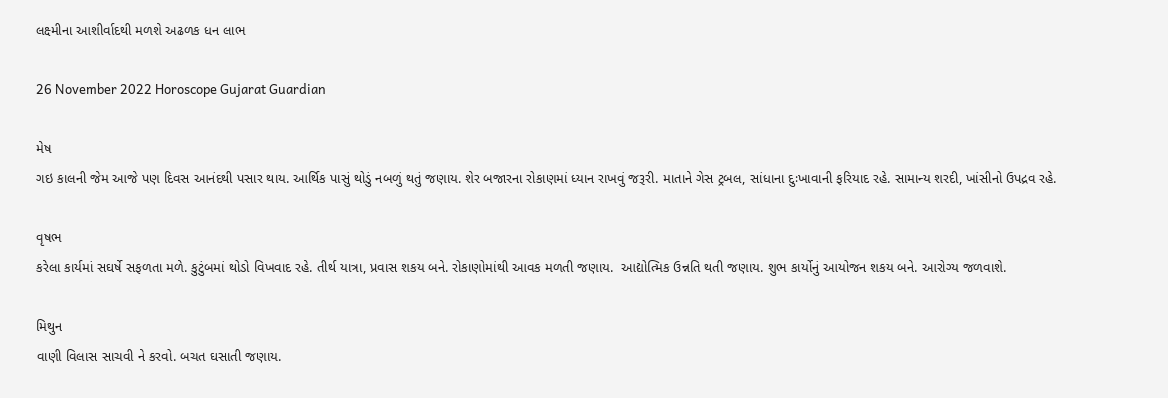લક્ષ્મીના આશીર્વાદથી મળશે અઢળક ધન લાભ

26 November 2022 Horoscope Gujarat Guardian

મેષ
ગઇ કાલની જેમ આજે પણ ‌દિવસ આનંદથી પસાર થાય. આ‌‌ર્થિક પાસું થોડું નબળું થતું જણાય. શેર બજારના રોકાણમાં ધ્યાન રાખવું જરૂરી. માતાને ગેસ ટ્રબલ, સાંધાના દુઃખાવાની ફ‌રિયાદ રહે. સામાન્ય શરદી, ખાંસીનો ઉપદ્રવ રહે.

વૃષભ
કરેલા કાર્યમાં સઘર્ષે સફળતા મળે. કુટુંબમાં થોડો ‌વિખવાદ રહે. તીર્થ યાત્રા, પ્રવાસ શકય બને. રોકાણોમાંથી આવક મળતી જણાય.  આદ્યો‌ત્મિક ઉન્ન‌તિ થતી જણાય. શુભ કાર્યોનું આયોજન શકય બને. આરોગ્ય જળવાશે.

મિથુન
વાણી ‌વિલાસ સાચવી ને કરવો. બચત ઘસાતી જણાય.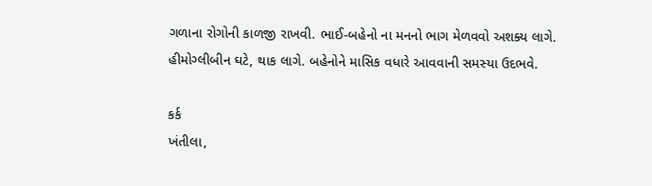ગળાના રોગોની કાળજી રાખવી. ભાઈ-બહેનો ના મનનો ભાગ મેળવવો અશક્ય લાગે. હીમોગ્લીબીન ઘટે, થાક લાગે. બહેનોને મા‌સિક વધારે આવવાની સમસ્યા ઉદભવે.

કર્ક
ખંતીલા,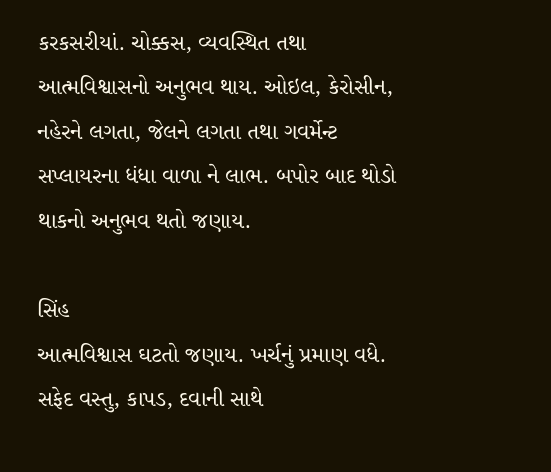કરકસરીયાં. ચોક્કસ, વ્યવ‌સ્થિત તથા આત્મ‌વિશ્વાસનો અનુભવ થાય. ઓઇલ, કેરોસીન, નહેરને લગતા, જેલને લગતા તથા ગવર્મેન્ટ સપ્લાયરના ધંધા વાળા ને લાભ. બપોર બાદ થોડો થાકનો અનુભવ થતો જણાય.

સિંહ
આત્મ‌વિશ્વાસ ઘટતો જણાય. ખર્ચનું પ્રમાણ વધે. સફેદ વસ્તુ, કાપડ, દવાની સાથે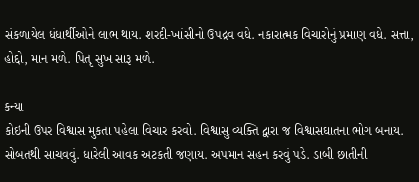સંકળાયેલ ધંધાર્થીઓને લાભ થાય. શરદી-ખાંસીનો ઉપદ્રવ વધે. નકારાત્મક ‌વિચારોનું પ્રમાણ વધે. સત્તા, હોદ્દો, માન મળે. પિતૃ સુખ સારૂ મળે.

કન્યા
કોઇની ઉપર ‌વિશ્વાસ મુકતા પહેલા ‌વિચાર કરવો. વિશ્વાસુ વ્ય‌ક્તિ દ્વારા જ ‌વિશ્વાસઘાતના ભોગ બનાય. સોબતથી સાચવવું. ધારેલી આવક અટકતી જણાય. અપમાન સહન કરવું પડે. ડાબી છાતીની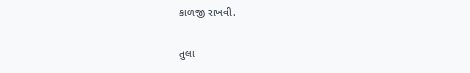કાળજી રાખવી.

તુલા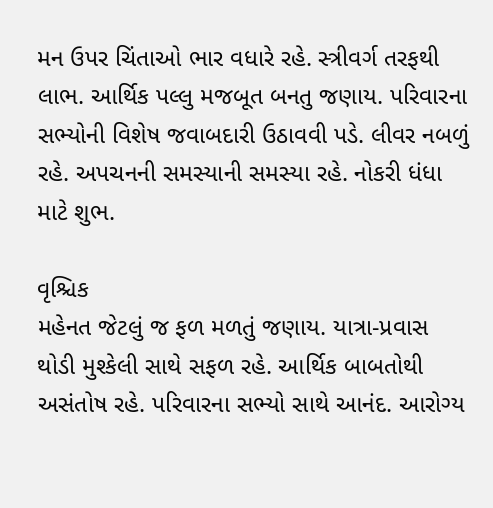મન ઉપર ‌ચિંતાઓ ભાર વધારે રહે. સ્ત્રીવર્ગ તરફથી લાભ. આ‌‌ર્થિક પલ્લુ મજબૂત બનતુ જણાય. પ‌રિવારના સભ્યોની ‌વિશેષ જવાબદારી ઉઠાવવી પડે. લીવર નબળું રહે. અપચનની સમસ્યાની સમસ્યા રહે. નોકરી ધંધા માટે શુભ.

વૃ‌શ્ચિક
મહેનત જેટલું જ ફળ મળતું જણાય. યાત્રા-પ્રવાસ થોડી મુશ્કેલી સાથે સફળ રહે. આ‌‌ર્થિક બાબતોથી અસંતોષ રહે. પ‌રિવારના સભ્યો સાથે આનંદ. આરોગ્ય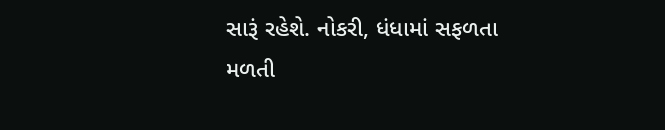સારૂં રહેશે. નોકરી, ધંધામાં સફળતા મળતી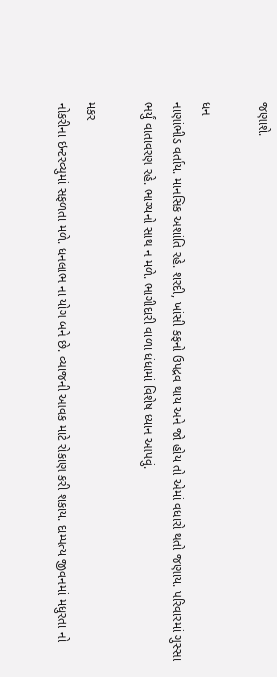જણાશે.

ધન
નાણાંભીડ વર્તાય. માન‌સિક અશાં‌તિ રહે. શરદી, ખાંસી કફનો ઉપદ્રવ થાય અને જો હોય તો એમાં વધારો થતો જણાય. પ‌રિવારમાં ગુસ્સા ભર્યું વાતાવરણ રહે. ભાગ્યનો સાથ ન મળે. ભાગીદારી વાળા ધંધામાં ‌વિશેષ ધ્યાન આપવું.

મકર
નોકરીના ઇન્ટરવ્યુમાં સફળતા મળે. ધનલાભ ના યોગ બને છે. વ્યાજની આવક માટે રોકાણ કરી શકાય. દામ્પત્ય જીવનમાં મધુરતા નો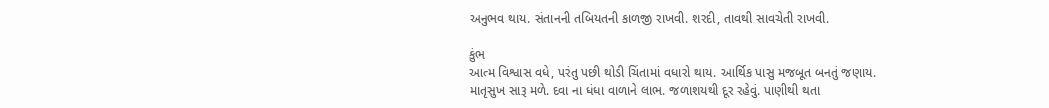અનુભવ થાય. સંતાનની ત‌બિયતની કાળજી રાખવી. શરદી, તાવથી સાવચેતી રાખવી.

કુંભ
આત્મ ‌વિશ્વાસ વધે, પરંતુ પછી થોડી ‌ચિંતામાં વધારો થાય. આ‌‌ર્થિક પાસુ મજબૂત બનતું જણાય. માતૃસુખ સારૂ મળે. દવા ના ધંધા વાળાને લાભ. જળાશયથી દૂર રહેવું. પાણીથી થતા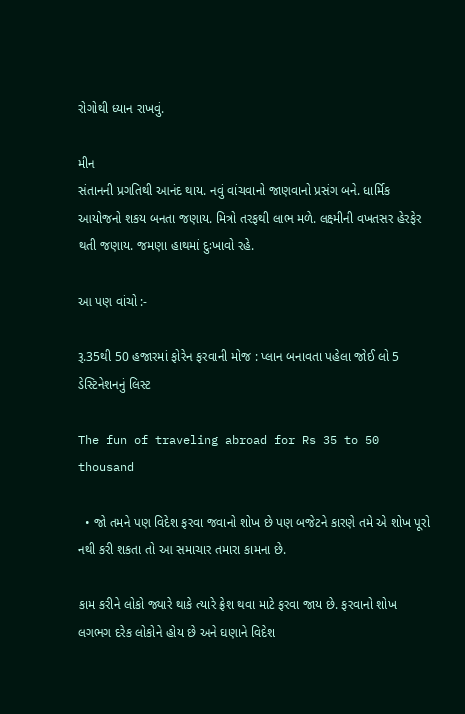રોગોથી ધ્યાન રાખવું.

મીન
સંતાનની પ્રગ‌તિથી આનંદ થાય. નવું વાંચવાનો જાણવાનો પ્રસંગ બને. ધા‌ર્મિક આયોજનો શકય બનતા જણાય. મિત્રો તરફથી લાભ મળે. લક્ષ્મીની વખતસર હેરફેર થતી જણાય. જમણા હાથમાં દુઃખાવો રહે.

આ પણ વાંચો :-

રૂ.35થી 50 હજારમાં ફોરેન ફરવાની મોજ : પ્લાન બનાવતા પહેલા જોઈ લો 5 ડેસ્ટિનેશનનું લિસ્ટ

The fun of traveling abroad for Rs 35 to 50 thousand

  • જો તમને પણ વિદેશ ફરવા જવાનો શોખ છે પણ બજેટને કારણે તમે એ શોખ પૂરો નથી કરી શકતા તો આ સમાચાર તમારા કામના છે.

કામ કરીને લોકો જ્યારે થાકે ત્યારે ફ્રેશ થવા માટે ફરવા જાય છે. ફરવાનો શોખ લગભગ દરેક લોકોને હોય છે અને ઘણાને વિદેશ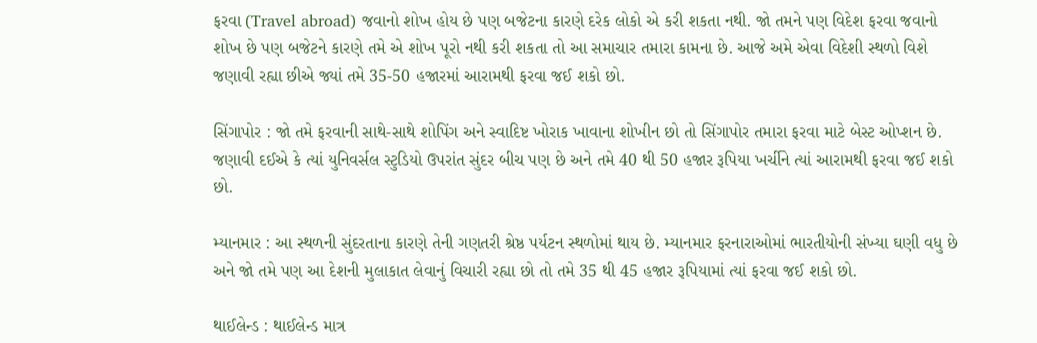ફરવા (Travel abroad) જવાનો શોખ હોય છે પણ બજેટના કારણે દરેક લોકો એ કરી શકતા નથી. જો તમને પણ વિદેશ ફરવા જવાનો શોખ છે પણ બજેટને કારણે તમે એ શોખ પૂરો નથી કરી શકતા તો આ સમાચાર તમારા કામના છે. આજે અમે એવા વિદેશી સ્થળો વિશે જણાવી રહ્યા છીએ જ્યાં તમે 35-50 હજારમાં આરામથી ફરવા જઈ શકો છો.

સિંગાપોર : જો તમે ફરવાની સાથે-સાથે શોપિંગ અને સ્વાદિષ્ટ ખોરાક ખાવાના શોખીન છો તો સિંગાપોર તમારા ફરવા માટે બેસ્ટ ઓપ્શન છે. જણાવી દઈએ કે ત્યાં યુનિવર્સલ સ્ટુડિયો ઉપરાંત સુંદર બીચ પણ છે અને તમે 40 થી 50 હજાર રૂપિયા ખર્ચીને ત્યાં આરામથી ફરવા જઈ શકો છો.

મ્યાનમાર : આ સ્થળની સુંદરતાના કારણે તેની ગણતરી શ્રેષ્ઠ પર્યટન સ્થળોમાં થાય છે. મ્યાનમાર ફરનારાઓમાં ભારતીયોની સંખ્યા ઘણી વધુ છે અને જો તમે પણ આ દેશની મુલાકાત લેવાનું વિચારી રહ્યા છો તો તમે 35 થી 45 હજાર રૂપિયામાં ત્યાં ફરવા જઈ શકો છો.

થાઈલેન્ડ : થાઈલેન્ડ માત્ર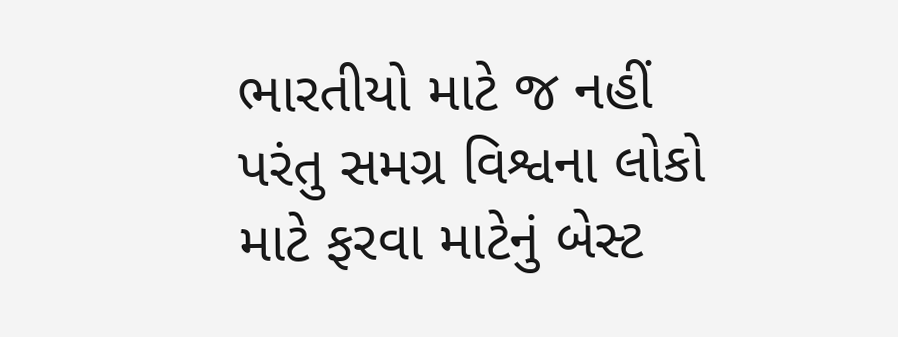ભારતીયો માટે જ નહીં પરંતુ સમગ્ર વિશ્વના લોકો માટે ફરવા માટેનું બેસ્ટ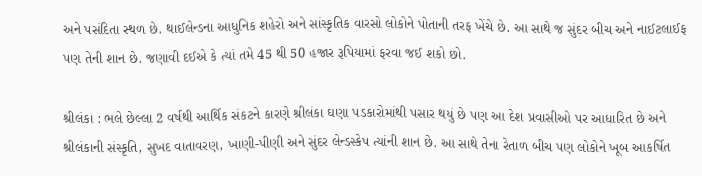અને પસંદિતા સ્થળ છે. થાઈલેન્ડના આધુનિક શહેરો અને સાંસ્કૃતિક વારસો લોકોને પોતાની તરફ ખેંચે છે. આ સાથે જ સુંદર બીચ અને નાઈટલાઈફ પણ તેની શાન છે. જણાવી દઈએ કે ત્યાં તમે 45 થી 50 હજાર રૂપિયામાં ફરવા જઈ શકો છો.

શ્રીલંકા : ભલે છેલ્લા 2 વર્ષથી આર્થિક સંકટને કારણે શ્રીલંકા ઘણા પડકારોમાંથી પસાર થયું છે પણ આ દેશ પ્રવાસીઓ પર આધારિત છે અને શ્રીલંકાની સંસ્કૃતિ, સુખદ વાતાવરણ, ખાણી-પીણી અને સુંદર લેન્ડસ્કેપ ત્યાંની શાન છે. આ સાથે તેના રેતાળ બીચ પણ લોકોને ખૂબ આકર્ષિત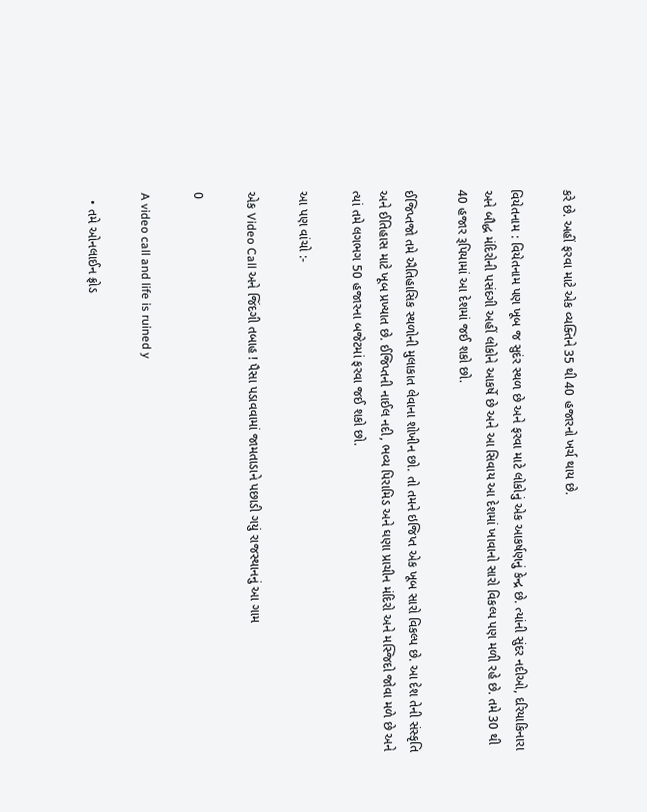કરે છે. અહીં ફરવા માટે એક વ્યક્તિને 35 થી 40 હજારનો ખર્ચ થાય છે.

વિયેતનામ : વિયેતનામ પણ ખૂબ જ સુદંર સ્થળ છે અને ફરવા માટે લોકોનું એક આકર્ષણનું કેન્દ્ર છે. ત્યાંની સુંદર નદીઓ, દરિયાકિનારા અને બૌદ્ધ મંદિરોની પસંદગી અહીં લોકોને આકર્ષે છે અને આ સિવાય આ દેશમાં ખાવાનો સારો વિકલ્પ પણ મળી રહે છે. તમે 30 થી 40 હજાર રૂપિયામાં આ દેશમાં જઈ શકો છો.

ઈજિપ્તજો તમે ઐતિહાસિક સ્થળોની મુલાકાત લેવાના શોખીન છો. તો તમને ઇજિપ્ત એક ખૂબ સારો વિકલ્પ છે. આ દેશ તેની સંસ્કૃતિ અને ઈતિહાસ માટે ખૂબ પ્રખ્યાત છે. ઈજિપ્તની નાઈલ નદી, ભવ્ય પિરામિડ અને ઘણા પ્રાચીન મંદિરો અને મસ્જિદો જોવા મળે છે અને ત્યાં તમે લગભગ 50 હજારના બજેટમાં ફરવા જઈ શકો છો.

આ પણ વાંચો :-

એક Video Call અને જિંદગી તબાહ ! પૈસા પડાવવામાં જામતાડાને પછાડી ગયું રાજસ્થાનનું આ ગામ

0

A video call and life is ruined y

  • તમે ઓનલાઈન ફ્રોડ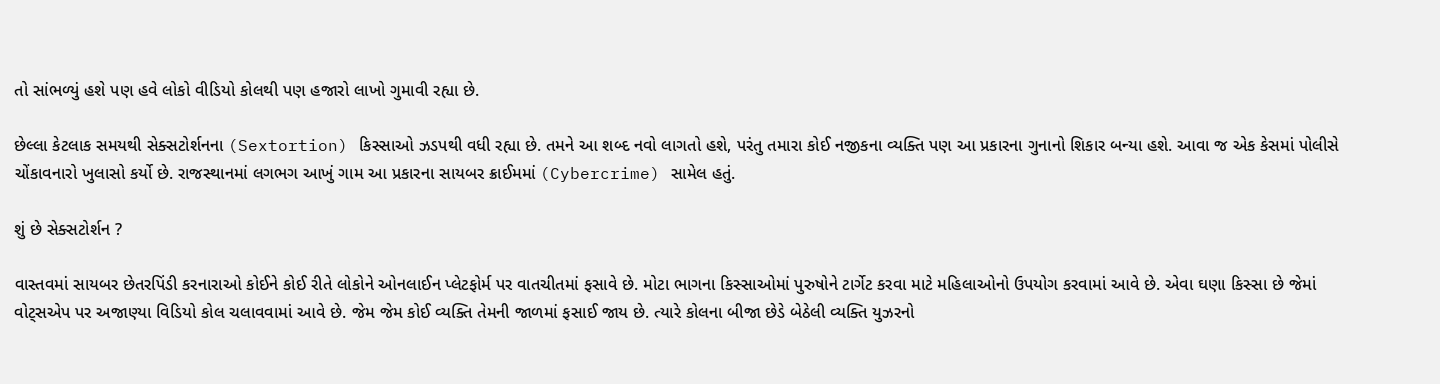તો સાંભળ્યું હશે પણ હવે લોકો વીડિયો કોલથી પણ હજારો લાખો ગુમાવી રહ્યા છે.

છેલ્લા કેટલાક સમયથી સેક્સટોર્શનના (Sextortion) કિસ્સાઓ ઝડપથી વધી રહ્યા છે. તમને આ શબ્દ નવો લાગતો હશે, પરંતુ તમારા કોઈ નજીકના વ્યક્તિ પણ આ પ્રકારના ગુનાનો શિકાર બન્યા હશે. આવા જ એક કેસમાં પોલીસે ચોંકાવનારો ખુલાસો કર્યો છે. રાજસ્થાનમાં લગભગ આખું ગામ આ પ્રકારના સાયબર ક્રાઈમમાં (Cybercrime) સામેલ હતું.

શું છે સેક્સટોર્શન ?

વાસ્તવમાં સાયબર છેતરપિંડી કરનારાઓ કોઈને કોઈ રીતે લોકોને ઓનલાઈન પ્લેટફોર્મ પર વાતચીતમાં ફસાવે છે. મોટા ભાગના કિસ્સાઓમાં પુરુષોને ટાર્ગેટ કરવા માટે મહિલાઓનો ઉપયોગ કરવામાં આવે છે. એવા ઘણા કિસ્સા છે જેમાં વોટ્સએપ પર અજાણ્યા વિડિયો કોલ ચલાવવામાં આવે છે. જેમ જેમ કોઈ વ્યક્તિ તેમની જાળમાં ફસાઈ જાય છે. ત્યારે કોલના બીજા છેડે બેઠેલી વ્યક્તિ યુઝરનો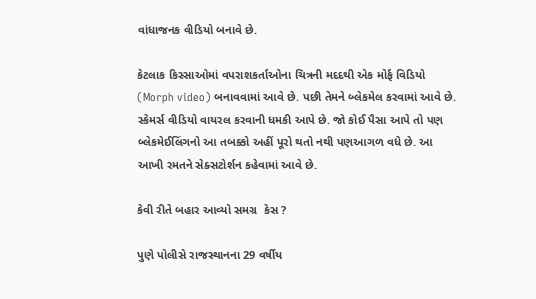વાંધાજનક વીડિયો બનાવે છે.

કેટલાક કિસ્સાઓમાં વપરાશકર્તાઓના ચિત્રની મદદથી એક મોર્ફ વિડિયો (Morph video) બનાવવામાં આવે છે. પછી તેમને બ્લેકમેલ કરવામાં આવે છે. સ્કેમર્સ વીડિયો વાયરલ કરવાની ધમકી આપે છે. જો કોઈ પૈસા આપે તો પણ બ્લેકમેઈલિંગનો આ તબક્કો અહીં પૂરો થતો નથી પણઆગળ વધે છે. આ આખી રમતને સેક્સટોર્શન કહેવામાં આવે છે.

કેવી રીતે બહાર આવ્યો સમગ્ર  કેસ ?

પુણે પોલીસે રાજસ્થાનના 29 વર્ષીય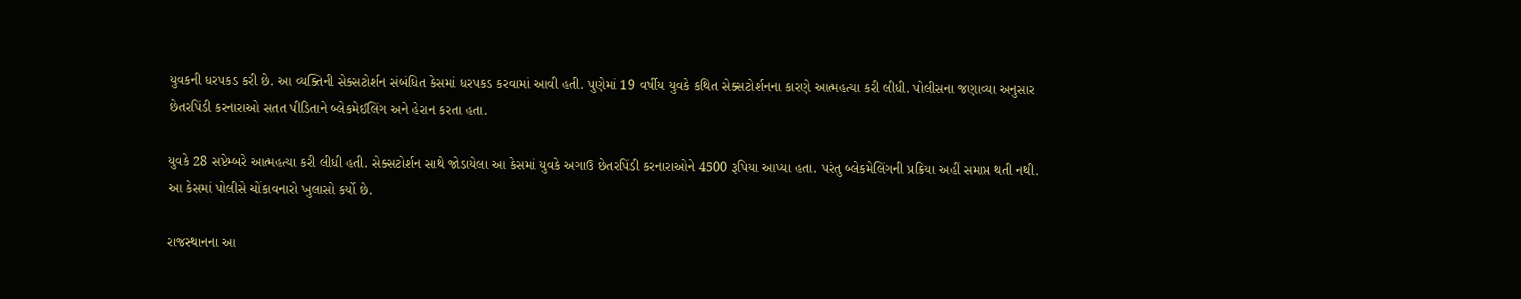યુવકની ધરપકડ કરી છે. આ વ્યક્તિની સેક્સટોર્શન સંબંધિત કેસમાં ધરપકડ કરવામાં આવી હતી. પુણેમાં 19 વર્ષીય યુવકે કથિત સેક્સટોર્શનના કારણે આત્મહત્યા કરી લીધી. પોલીસના જણાવ્યા અનુસાર છેતરપિંડી કરનારાઓ સતત પીડિતાને બ્લેકમેઈલિંગ અને હેરાન કરતા હતા.

યુવકે 28 સપ્ટેમ્બરે આત્મહત્યા કરી લીધી હતી. સેક્સટોર્શન સાથે જોડાયેલા આ કેસમાં યુવકે અગાઉ છેતરપિંડી કરનારાઓને 4500 રૂપિયા આપ્યા હતા. પરંતુ બ્લેકમેલિંગની પ્રક્રિયા અહીં સમાપ્ત થતી નથી. આ કેસમાં પોલીસે ચોંકાવનારો ખુલાસો કર્યો છે.

રાજસ્થાનના આ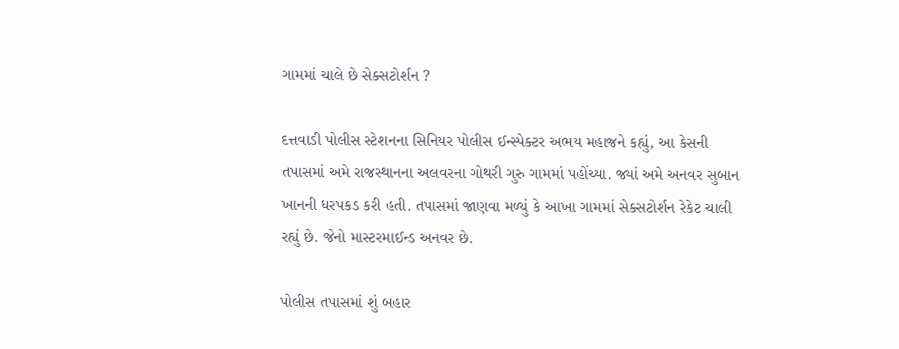ગામમાં ચાલે છે સેક્સટોર્શન ?

દત્તવાડી પોલીસ સ્ટેશનના સિનિયર પોલીસ ઈન્સ્પેક્ટર અભય મહાજને કહ્યું, આ કેસની તપાસમાં અમે રાજસ્થાનના અલવરના ગોથરી ગુરુ ગામમાં પહોંચ્યા. જ્યાં અમે અનવર સુબાન ખાનની ધરપકડ કરી હતી. તપાસમાં જાણવા મળ્યું કે આખા ગામમાં સેક્સટોર્શન રેકેટ ચાલી રહ્યું છે. જેનો માસ્ટરમાઈન્ડ અનવર છે.

પોલીસ તપાસમાં શું બહાર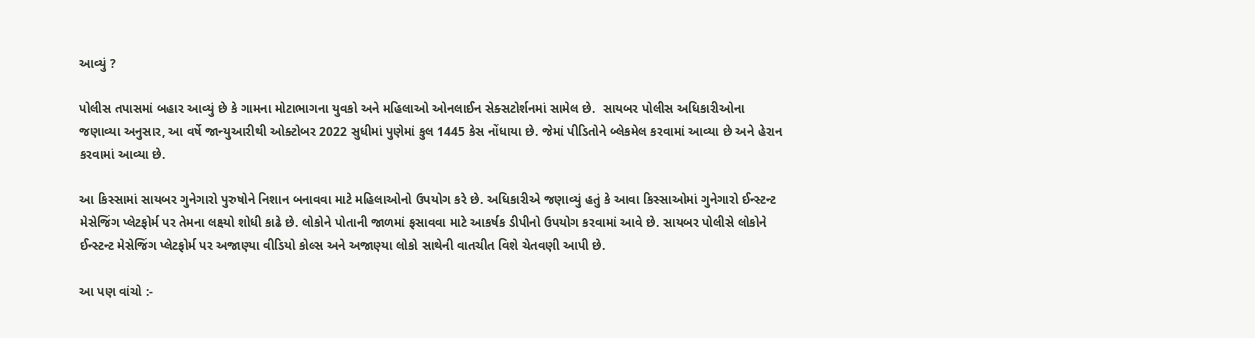આવ્યું ?

પોલીસ તપાસમાં બહાર આવ્યું છે કે ગામના મોટાભાગના યુવકો અને મહિલાઓ ઓનલાઈન સેક્સટોર્શનમાં સામેલ છે.  સાયબર પોલીસ અધિકારીઓના જણાવ્યા અનુસાર, આ વર્ષે જાન્યુઆરીથી ઓક્ટોબર 2022 સુધીમાં પુણેમાં કુલ 1445 કેસ નોંધાયા છે. જેમાં પીડિતોને બ્લેકમેલ કરવામાં આવ્યા છે અને હેરાન કરવામાં આવ્યા છે.

આ કિસ્સામાં સાયબર ગુનેગારો પુરુષોને નિશાન બનાવવા માટે મહિલાઓનો ઉપયોગ કરે છે. અધિકારીએ જણાવ્યું હતું કે આવા કિસ્સાઓમાં ગુનેગારો ઈન્સ્ટન્ટ મેસેજિંગ પ્લેટફોર્મ પર તેમના લક્ષ્યો શોધી કાઢે છે. લોકોને પોતાની જાળમાં ફસાવવા માટે આકર્ષક ડીપીનો ઉપયોગ કરવામાં આવે છે. સાયબર પોલીસે લોકોને ઈન્સ્ટન્ટ મેસેજિંગ પ્લેટફોર્મ પર અજાણ્યા વીડિયો કોલ્સ અને અજાણ્યા લોકો સાથેની વાતચીત વિશે ચેતવણી આપી છે.

આ પણ વાંચો :-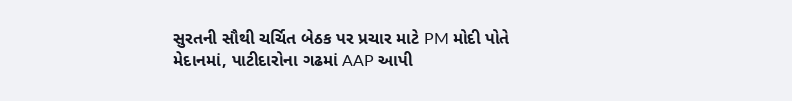સુરતની સૌથી ચર્ચિત બેઠક પર પ્રચાર માટે PM મોદી પોતે મેદાનમાં, પાટીદારોના ગઢમાં AAP આપી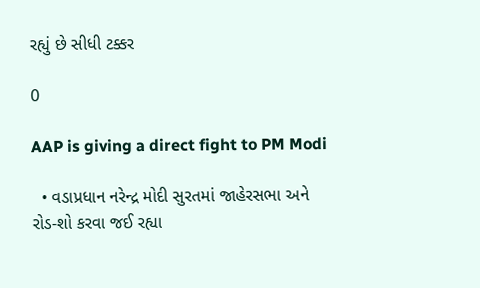રહ્યું છે સીધી ટક્કર

0

AAP is giving a direct fight to PM Modi

  • વડાપ્રધાન નરેન્દ્ર મોદી સુરતમાં જાહેરસભા અને રોડ-શો કરવા જઈ રહ્યા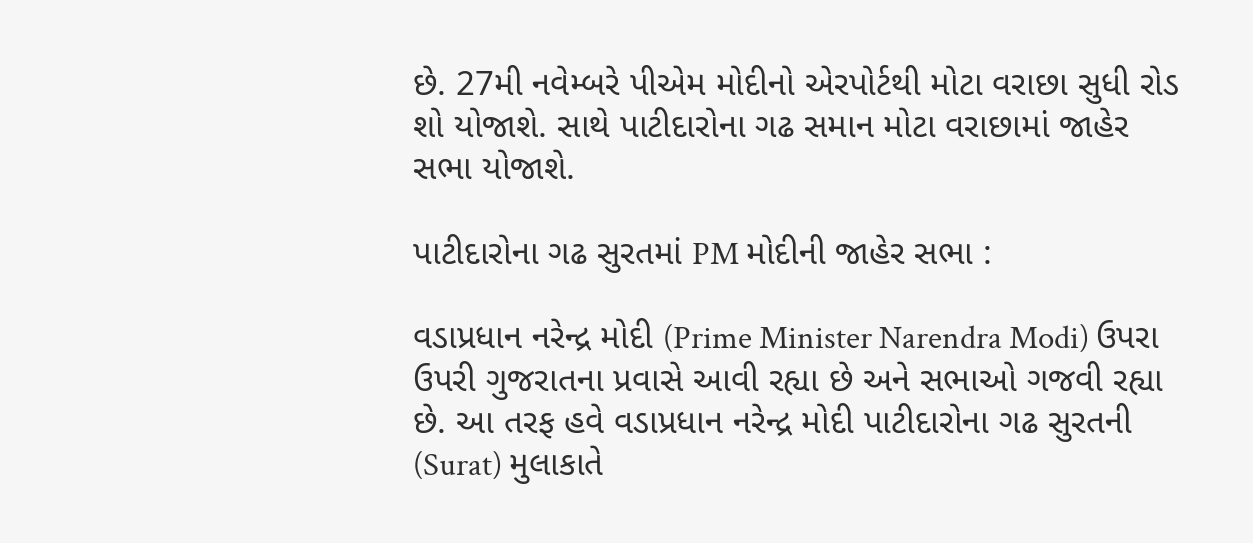છે. 27મી નવેમ્બરે પીએમ મોદીનો એરપોર્ટથી મોટા વરાછા સુધી રોડ શો યોજાશે. સાથે પાટીદારોના ગઢ સમાન મોટા વરાછામાં જાહેર સભા યોજાશે.

પાટીદારોના ગઢ સુરતમાં PM મોદીની જાહેર સભા :

વડાપ્રધાન નરેન્દ્ર મોદી (Prime Minister Narendra Modi) ઉપરા ઉપરી ગુજરાતના પ્રવાસે આવી રહ્યા છે અને સભાઓ ગજવી રહ્યા છે. આ તરફ હવે વડાપ્રધાન નરેન્દ્ર મોદી પાટીદારોના ગઢ સુરતની (Surat) મુલાકાતે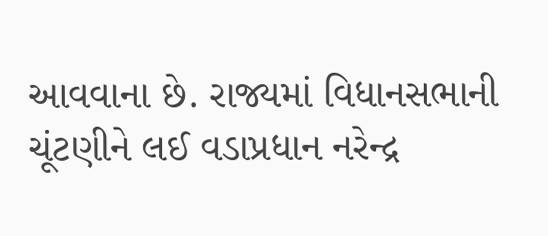આવવાના છે. રાજ્યમાં વિધાનસભાની ચૂંટણીને લઈ વડાપ્રધાન નરેન્દ્ર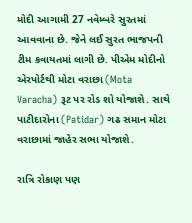મોદી આગામી 27 નવેમ્બરે સુરતમાં આવવાના છે. જેને લઈ સુરત ભાજપની ટીમ કવાયતમાં લાગી છે. પીએમ મોદીનો એરપોર્ટથી મોટા વરાછા (Mota Varacha) રૂટ પર રોડ શો યોજાશે. સાથે પાટીદારોના (Patidar) ગઢ સમાન મોટા વરાછામાં જાહેર સભા યોજાશે.

રાત્રિ રોકાણ પણ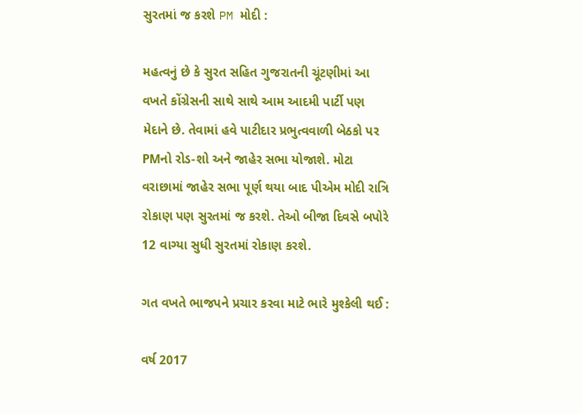સુરતમાં જ કરશે PM મોદી :

મહત્વનું છે કે સુરત સહિત ગુજરાતની ચૂંટણીમાં આ વખતે કોંગ્રેસની સાથે સાથે આમ આદમી પાર્ટી પણ મેદાને છે. તેવામાં હવે પાટીદાર પ્રભુત્વવાળી બેઠકો પર PMનો રોડ-શો અને જાહેર સભા યોજાશે. મોટા વરાછામાં જાહેર સભા પૂર્ણ થયા બાદ પીએમ મોદી રાત્રિ રોકાણ પણ સુરતમાં જ કરશે. તેઓ બીજા દિવસે બપોરે 12 વાગ્યા સુધી સુરતમાં રોકાણ કરશે.

ગત વખતે ભાજપને પ્રચાર કરવા માટે ભારે મુશ્કેલી થઈ :

વર્ષ 2017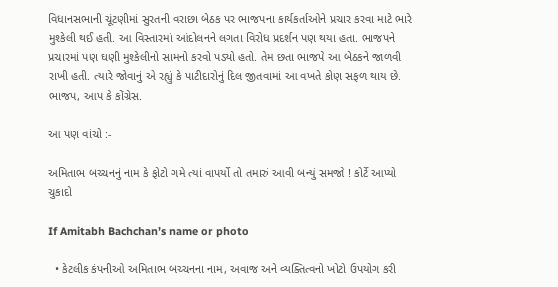વિધાનસભાની ચૂંટણીમાં સુરતની વરાછા બેઠક પર ભાજપના કાર્યકર્તાઓને પ્રચાર કરવા માટે ભારે મુશ્કેલી થઈ હતી. આ વિસ્તારમાં આંદોલનને લગતા વિરોધ પ્રદર્શન પણ થયા હતા. ભાજપને પ્રચારમાં પણ ઘણી મુશ્કેલીનો સામનો કરવો પડ્યો હતો. તેમ છતા ભાજપે આ બેઠકને જાળવી રાખી હતી. ત્યારે જોવાનું એ રહ્યું કે પાટીદારોનું દિલ જીતવામાં આ વખતે કોણ સફળ થાય છે. ભાજપ, આપ કે કોંગ્રેસ.

આ પણ વાંચો :-

અમિતાભ બચ્ચનનું નામ કે ફોટો ગમે ત્યાં વાપર્યો તો તમારું આવી બન્યું સમજો ! કોર્ટે આપ્યો ચુકાદો

If Amitabh Bachchan’s name or photo

  • કેટલીક કંપનીઓ અમિતાભ બચ્ચનના નામ, અવાજ અને વ્યક્તિત્વનો ખોટો ઉપયોગ કરી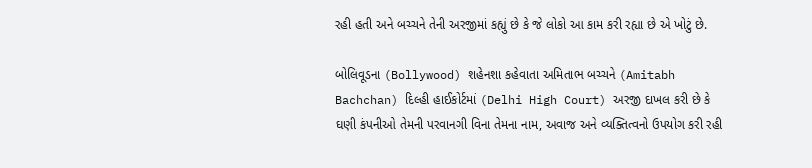રહી હતી અને બચ્ચને તેની અરજીમાં કહ્યું છે કે જે લોકો આ કામ કરી રહ્યા છે એ ખોટું છે.

બોલિવૂડના (Bollywood) શહેનશા કહેવાતા અમિતાભ બચ્ચને (Amitabh Bachchan) દિલ્હી હાઈકોર્ટમાં (Delhi High Court) અરજી દાખલ કરી છે કે ઘણી કંપનીઓ તેમની પરવાનગી વિના તેમના નામ, અવાજ અને વ્યક્તિત્વનો ઉપયોગ કરી રહી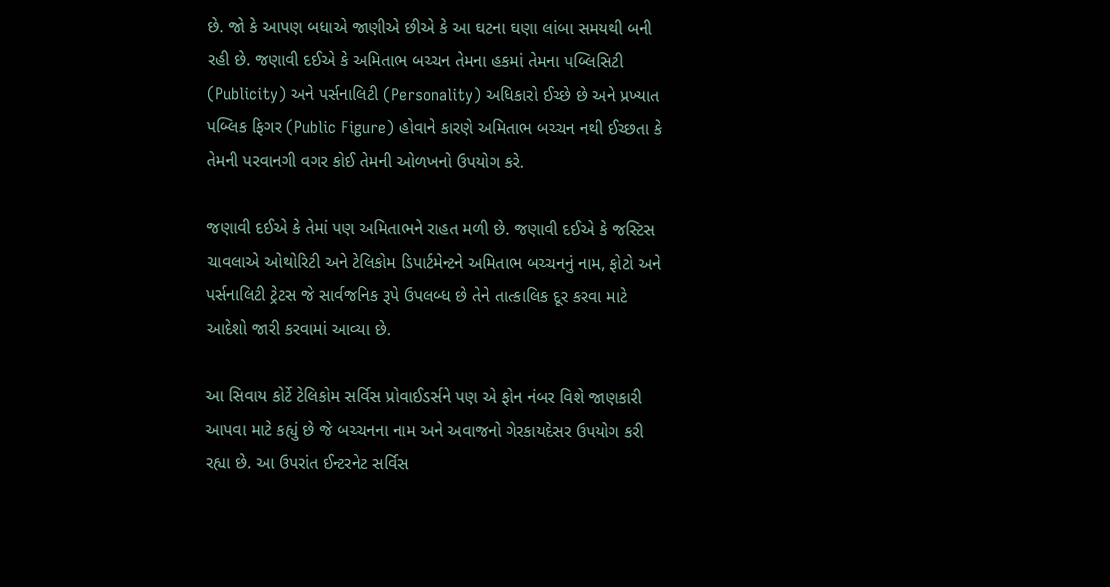છે. જો કે આપણ બધાએ જાણીએ છીએ કે આ ઘટના ઘણા લાંબા સમયથી બની રહી છે. જણાવી દઈએ કે અમિતાભ બચ્ચન તેમના હકમાં તેમના પબ્લિસિટી (Publicity) અને પર્સનાલિટી (Personality) અધિકારો ઈચ્છે છે અને પ્રખ્યાત પબ્લિક ફિગર (Public Figure) હોવાને કારણે અમિતાભ બચ્ચન નથી ઈચ્છતા કે તેમની પરવાનગી વગર કોઈ તેમની ઓળખનો ઉપયોગ કરે.

જણાવી દઈએ કે તેમાં પણ અમિતાભને રાહત મળી છે. જણાવી દઈએ કે જસ્ટિસ ચાવલાએ ઓથોરિટી અને ટેલિકોમ ડિપાર્ટમેન્ટને અમિતાભ બચ્ચનનું નામ, ફોટો અને પર્સનાલિટી ટ્રેટસ જે સાર્વજનિક રૂપે ઉપલબ્ધ છે તેને તાત્કાલિક દૂર કરવા માટે આદેશો જારી કરવામાં આવ્યા છે.

આ સિવાય કોર્ટે ટેલિકોમ સર્વિસ પ્રોવાઈડર્સને પણ એ ફોન નંબર વિશે જાણકારી આપવા માટે કહ્યું છે જે બચ્ચનના નામ અને અવાજનો ગેરકાયદેસર ઉપયોગ કરી રહ્યા છે. આ ઉપરાંત ઈન્ટરનેટ સર્વિસ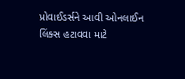પ્રોવાઈડર્સને આવી ઓનલાઈન લિંક્સ હટાવવા માટે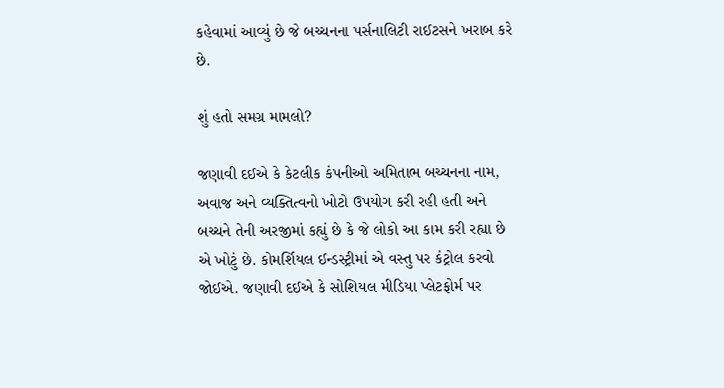કહેવામાં આવ્યું છે જે બચ્ચનના પર્સનાલિટી રાઈટસને ખરાબ કરે છે.

શું હતો સમગ્ર મામલો?

જણાવી દઈએ કે કેટલીક કંપનીઓ અમિતાભ બચ્ચનના નામ, અવાજ અને વ્યક્તિત્વનો ખોટો ઉપયોગ કરી રહી હતી અને બચ્ચને તેની અરજીમાં કહ્યું છે કે જે લોકો આ કામ કરી રહ્યા છે એ ખોટું છે. કોમર્શિયલ ઈન્ડસ્ટ્રીમાં એ વસ્તુ પર કંટ્રોલ કરવો જોઈએ. જણાવી દઈએ કે સોશિયલ મીડિયા પ્લેટફોર્મ પર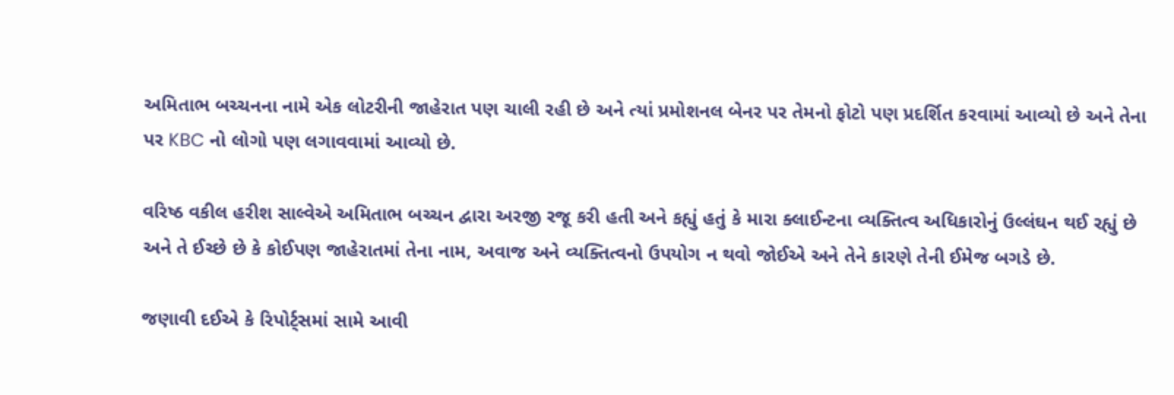અમિતાભ બચ્ચનના નામે એક લોટરીની જાહેરાત પણ ચાલી રહી છે અને ત્યાં પ્રમોશનલ બેનર પર તેમનો ફોટો પણ પ્રદર્શિત કરવામાં આવ્યો છે અને તેના પર KBC નો લોગો પણ લગાવવામાં આવ્યો છે.

વરિષ્ઠ વકીલ હરીશ સાલ્વેએ અમિતાભ બચ્ચન દ્વારા અરજી રજૂ કરી હતી અને કહ્યું હતું કે મારા ક્લાઈન્ટના વ્યક્તિત્વ અધિકારોનું ઉલ્લંઘન થઈ રહ્યું છે અને તે ઈચ્છે છે કે કોઈપણ જાહેરાતમાં તેના નામ, અવાજ અને વ્યક્તિત્વનો ઉપયોગ ન થવો જોઈએ અને તેને કારણે તેની ઈમેજ બગડે છે.

જણાવી દઈએ કે રિપોર્ટ્સમાં સામે આવી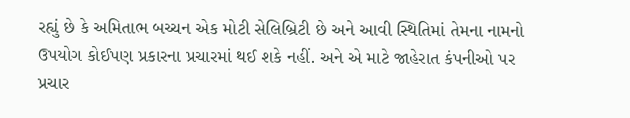રહ્યું છે કે અમિતાભ બચ્ચન એક મોટી સેલિબ્રિટી છે અને આવી સ્થિતિમાં તેમના નામનો ઉપયોગ કોઈપણ પ્રકારના પ્રચારમાં થઈ શકે નહીં. અને એ માટે જાહેરાત કંપનીઓ પર પ્રચાર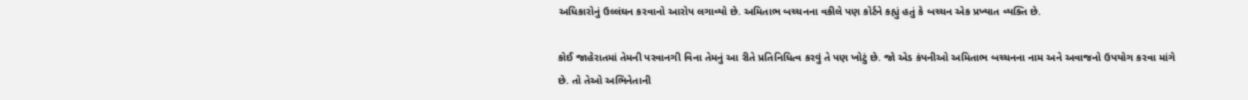અધિકારોનું ઉલ્લંઘન કરવાનો આરોપ લગાવ્યો છે. અમિતાભ બચ્ચનના વકીલે પણ કોર્ટને કહ્યું હતું કે બચ્ચન એક પ્રખ્યાત વ્યક્તિ છે.

કોઈ જાહેરાતમાં તેમની પરવાનગી વિના તેમનું આ રીતે પ્રતિનિધિત્વ કરવું તે પણ ખોટું છે. જો એડ કંપનીઓ અમિતાભ બચ્ચનના નામ અને અવાજનો ઉપયોગ કરવા માંગે છે. તો તેઓ અભિનેતાની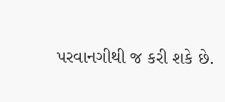પરવાનગીથી જ કરી શકે છે.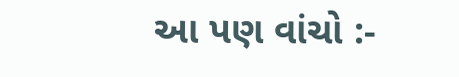આ પણ વાંચો :-